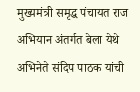मुख्यमंत्री समृद्ध पंचायत राज अभियान अंतर्गत बेला येथे अभिनेते संदिप पाठक यांची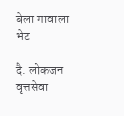बेला गावाला भेट

दै. लोकजन वृत्तसेवा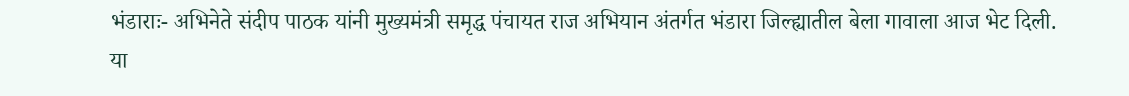भंडाराः- अभिनेते संदीप पाठक यांनी मुख्यमंत्री समृद्ध पंचायत राज अभियान अंतर्गत भंडारा जिल्ह्यातील बेला गावाला आज भेट दिली. या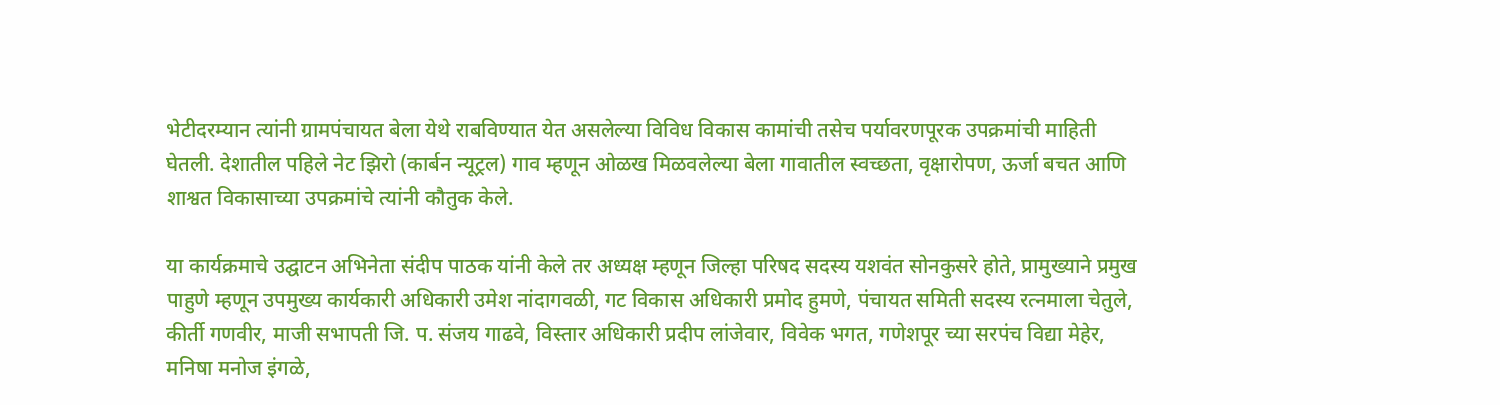भेटीदरम्यान त्यांनी ग्रामपंचायत बेला येथे राबविण्यात येत असलेल्या विविध विकास कामांची तसेच पर्यावरणपूरक उपक्रमांची माहिती घेतली. देशातील पहिले नेट झिरो (कार्बन न्यूट्रल) गाव म्हणून ओळख मिळवलेल्या बेला गावातील स्वच्छता, वृक्षारोपण, ऊर्जा बचत आणि शाश्वत विकासाच्या उपक्रमांचे त्यांनी कौतुक केले.

या कार्यक्रमाचे उद्घाटन अभिनेता संदीप पाठक यांनी केले तर अध्यक्ष म्हणून जिल्हा परिषद सदस्य यशवंत सोनकुसरे होते, प्रामुख्याने प्रमुख पाहुणे म्हणून उपमुख्य कार्यकारी अधिकारी उमेश नांदागवळी, गट विकास अधिकारी प्रमोद हुमणे, पंचायत समिती सदस्य रत्नमाला चेतुले, कीर्ती गणवीर, माजी सभापती जि. प. संजय गाढवे, विस्तार अधिकारी प्रदीप लांजेवार, विवेक भगत, गणेशपूर च्या सरपंच विद्या मेहेर, मनिषा मनोज इंगळे,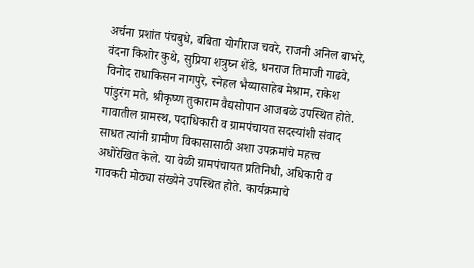अर्चना प्रशांत पंचबुधे, बबिता योगीराज चवरे, राजनी अनिल बाभरे, वंदना किशोर कुथे, सुप्रिया शत्रुघ्न शेंडे, धनराज तिमाजी गाढवे, विनोद राधाकिसन नागपुरे, स्नेहल भैय्यासाहेब मेश्राम, राकेश पांडुरंग मते, श्रीकृष्ण तुकाराम वैद्यसोपान आजबळे उपस्थित होते. गावातील ग्रामस्थ, पदाधिकारी व ग्रामपंचायत सदस्यांशी संवाद साधत त्यांनी ग्रामीण विकासासाठी अशा उपक्रमांचे महत्त्व अधोरेखित केले. या वेळी ग्रामपंचायत प्रतिनिधी, अधिकारी व गावकरी मोठ्या संख्येने उपस्थित होते. कार्यक्रमाचे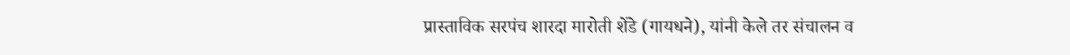प्रास्ताविक सरपंच शारदा मारोती शेंडे (गायधने), यांनी केले तर संचालन व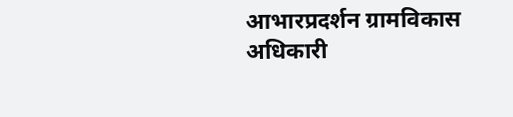आभारप्रदर्शन ग्रामविकास अधिकारी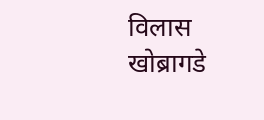विलास खोब्रागडे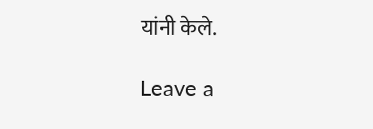यांनी केले.

Leave a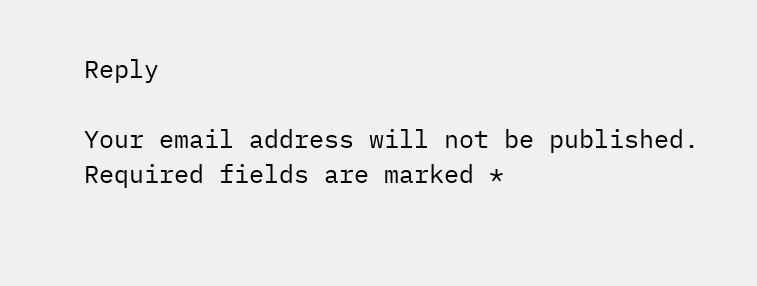Reply

Your email address will not be published. Required fields are marked *